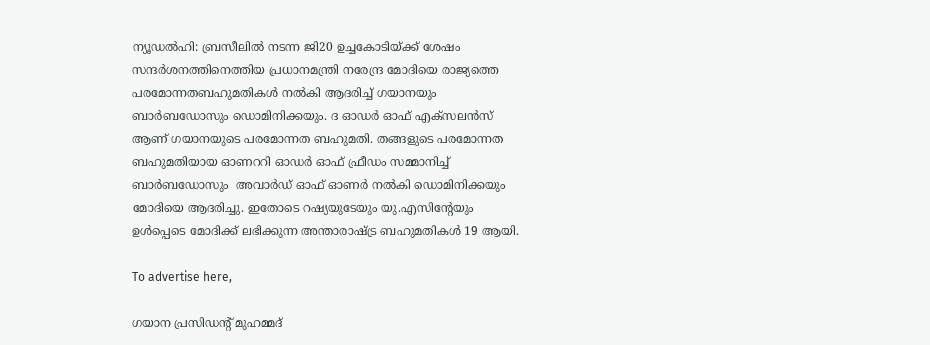ന്യൂഡല്‍ഹി: ബ്രസീലില്‍ നടന്ന ജി20 ഉച്ചകോടിയ്ക്ക് ശേഷം സന്ദര്‍ശനത്തിനെത്തിയ പ്രധാനമന്ത്രി നരേന്ദ്ര മോദിയെ രാജ്യത്തെ പരമോന്നതബഹുമതികള്‍ നല്‍കി ആദരിച്ച് ഗയാനയും ബാര്‍ബഡോസും ഡൊമിനിക്കയും. ദ ഓഡര്‍ ഓഫ് എക്‌സലന്‍സ് ആണ് ഗയാനയുടെ പരമോന്നത ബഹുമതി. തങ്ങളുടെ പരമോന്നത ബഹുമതിയായ ഓണററി ഓഡര്‍ ഓഫ് ഫ്രീഡം സമ്മാനിച്ച് ബാര്‍ബഡോസും  അവാര്‍ഡ് ഓഫ് ഓണര്‍ നല്‍കി ഡൊമിനിക്കയും മോദിയെ ആദരിച്ചു. ഇതോടെ റഷ്യയുടേയും യു.എസിന്റേയും ഉള്‍പ്പെടെ മോദിക്ക്‌ ലഭിക്കുന്ന അന്താരാഷ്ട്ര ബഹുമതികള്‍ 19 ആയി.

To advertise here,

ഗയാന പ്രസിഡന്റ് മുഹമ്മദ്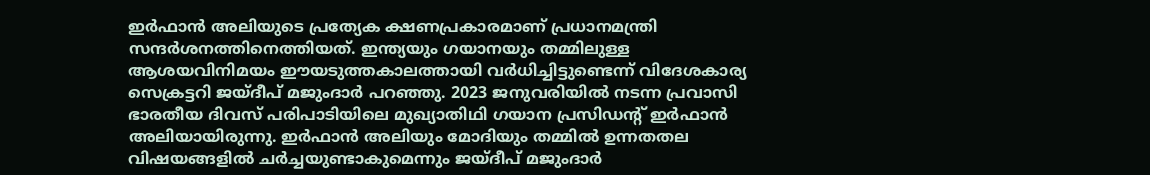ഇര്‍ഫാന്‍ അലിയുടെ പ്രത്യേക ക്ഷണപ്രകാരമാണ് പ്രധാനമന്ത്രി സന്ദര്‍ശനത്തിനെത്തിയത്. ഇന്ത്യയും ഗയാനയും തമ്മിലുള്ള ആശയവിനിമയം ഈയടുത്തകാലത്തായി വര്‍ധിച്ചിട്ടുണ്ടെന്ന് വിദേശകാര്യ സെക്രട്ടറി ജയ്ദീപ് മജുംദാര്‍ പറഞ്ഞു. 2023 ജനുവരിയില്‍ നടന്ന പ്രവാസി ഭാരതീയ ദിവസ് പരിപാടിയിലെ മുഖ്യാതിഥി ഗയാന പ്രസിഡന്റ് ഇര്‍ഫാന്‍ അലിയായിരുന്നു. ഇര്‍ഫാന്‍ അലിയും മോദിയും തമ്മില്‍ ഉന്നതതല വിഷയങ്ങളില്‍ ചര്‍ച്ചയുണ്ടാകുമെന്നും ജയ്ദീപ് മജുംദാര്‍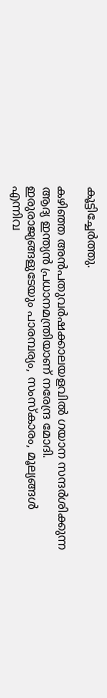കൂട്ടിച്ചേര്‍ത്തു.

കഴിഞ്ഞ അന്‍പതുവര്‍ഷക്കാലയളവില്‍ ഗയാന സന്ദര്‍ശിക്കുന്ന ആദ്യ ഇന്ത്യന്‍ പ്രധാനമന്ത്രിയാണ് നരേന്ദ്ര മോദി. ഇരുരാജ്യങ്ങളുടേയും പാരമ്പര്യം, സംസ്‌കാരം, മൂല്യങ്ങള്‍ എന്നിവ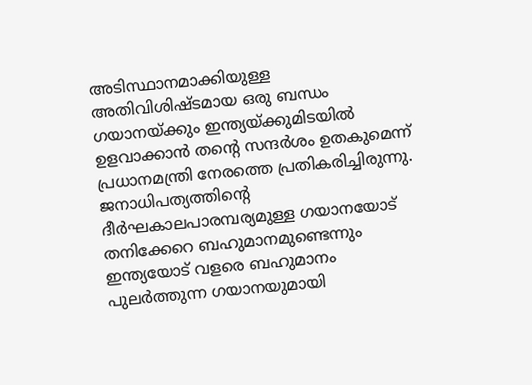അടിസ്ഥാനമാക്കിയുള്ള അതിവിശിഷ്ടമായ ഒരു ബന്ധം ഗയാനയ്ക്കും ഇന്ത്യയ്ക്കുമിടയില്‍ ഉളവാക്കാന്‍ തന്റെ സന്ദര്‍ശം ഉതകുമെന്ന് പ്രധാനമന്ത്രി നേരത്തെ പ്രതികരിച്ചിരുന്നു. ജനാധിപത്യത്തിന്റെ ദീര്‍ഘകാലപാരമ്പര്യമുള്ള ഗയാനയോട് തനിക്കേറെ ബഹുമാനമുണ്ടെന്നും ഇന്ത്യയോട് വളരെ ബഹുമാനം പുലര്‍ത്തുന്ന ഗയാനയുമായി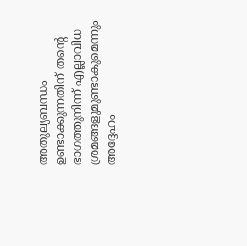അതുല്യബന്ധം ഉണ്ടാക്കുന്നതിന് തന്റെ ഭാഗത്തുനിന്ന് എല്ലാവിധ ശ്രമങ്ങളുമുണ്ടാകുമെന്നും അദ്ദേഹം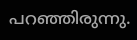പറഞ്ഞിരുന്നു.